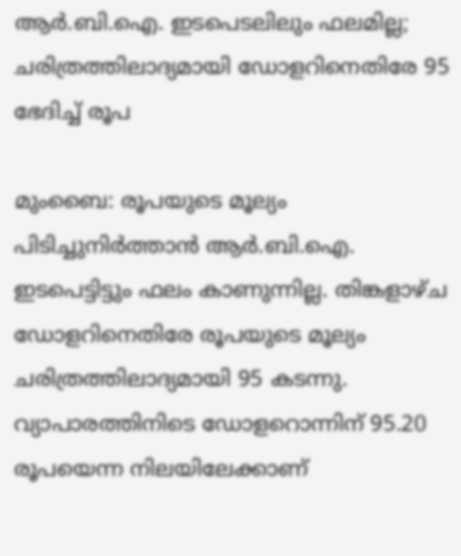ആർ.ബി.ഐ. ഇടപെടലിലും ഫലമില്ല; ചരിത്രത്തിലാദ്യമായി ഡോളറിനെതിരേ 95 ഭേദിച്ച് രൂപ

മുംബൈ: രൂപയുടെ മൂല്യം പിടിച്ചുനിർത്താൻ ആർ.ബി.ഐ. ഇടപെട്ടിട്ടും ഫലം കാണുന്നില്ല. തിങ്കളാഴ്ച ഡോളറിനെതിരേ രൂപയുടെ മൂല്യം ചരിത്രത്തിലാദ്യമായി 95 കടന്നു. വ്യാപാരത്തിനിടെ ഡോളറൊന്നിന് 95.20 രൂപയെന്ന നിലയിലേക്കാണ്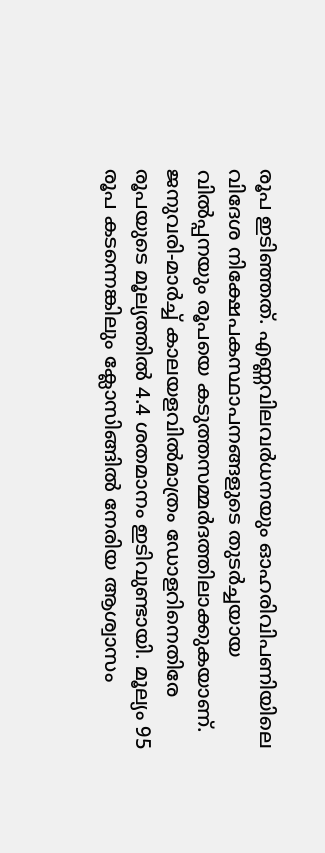രൂപ ഇടിഞ്ഞത്. എണ്ണവിലവർധനയും ഓഹരിവിപണിയിലെ വിദേശ നിക്ഷേപകസ്ഥാപനങ്ങളുടെ തുടർച്ചയായ വിൽപ്പനയും രൂപയെ കടുത്തസമ്മർദത്തിലാക്കുകയാണ്. ജനുവരി-മാർച്ച് കാലയളവിൽമാത്രം ഡോളറിനെതിരേ രൂപയുടെ മൂല്യത്തിൽ 4.4 ശതമാനം ഇടിവുണ്ടായി. മൂല്യം 95 രൂപ കടന്നെങ്കിലും ക്ലോസിങ്ങിൽ നേരിയ ആശ്വാസം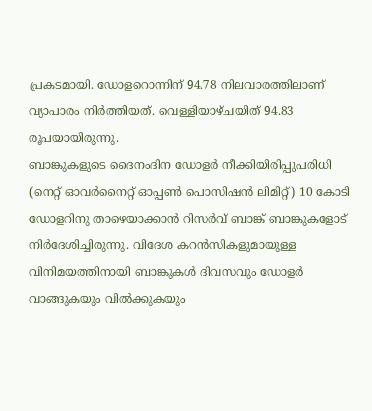പ്രകടമായി. ഡോളറൊന്നിന് 94.78 നിലവാരത്തിലാണ് വ്യാപാരം നിർത്തിയത്. വെള്ളിയാഴ്ചയിത് 94.83 രൂപയായിരുന്നു.
ബാങ്കുകളുടെ ദൈനംദിന ഡോളർ നീക്കിയിരിപ്പുപരിധി (നെറ്റ് ഓവർനൈറ്റ് ഓപ്പൺ പൊസിഷൻ ലിമിറ്റ്) 10 കോടി ഡോളറിനു താഴെയാക്കാൻ റിസർവ് ബാങ്ക് ബാങ്കുകളോട് നിർദേശിച്ചിരുന്നു. വിദേശ കറൻസികളുമായുള്ള വിനിമയത്തിനായി ബാങ്കുകൾ ദിവസവും ഡോളർ വാങ്ങുകയും വിൽക്കുകയും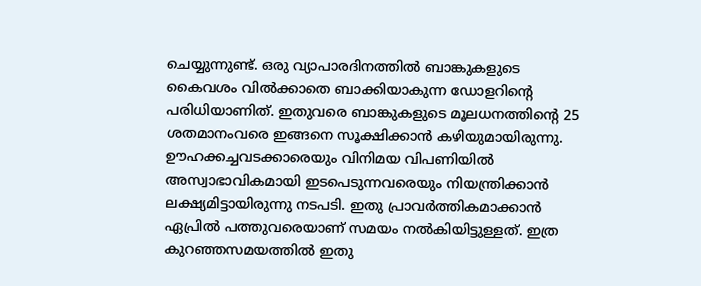ചെയ്യുന്നുണ്ട്. ഒരു വ്യാപാരദിനത്തിൽ ബാങ്കുകളുടെ കൈവശം വിൽക്കാതെ ബാക്കിയാകുന്ന ഡോളറിന്റെ പരിധിയാണിത്. ഇതുവരെ ബാങ്കുകളുടെ മൂലധനത്തിന്റെ 25 ശതമാനംവരെ ഇങ്ങനെ സൂക്ഷിക്കാൻ കഴിയുമായിരുന്നു. ഊഹക്കച്ചവടക്കാരെയും വിനിമയ വിപണിയിൽ അസ്വാഭാവികമായി ഇടപെടുന്നവരെയും നിയന്ത്രിക്കാൻ ലക്ഷ്യമിട്ടായിരുന്നു നടപടി. ഇതു പ്രാവർത്തികമാക്കാൻ ഏപ്രിൽ പത്തുവരെയാണ് സമയം നൽകിയിട്ടുള്ളത്. ഇത്ര കുറഞ്ഞസമയത്തിൽ ഇതു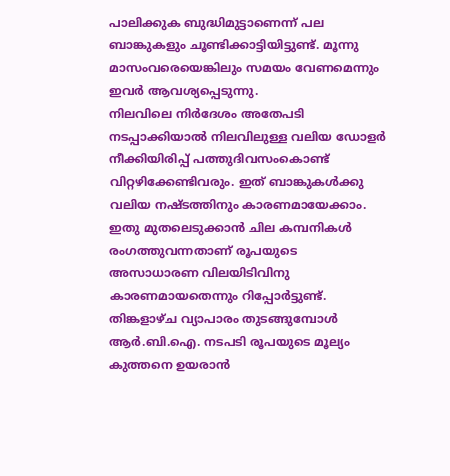പാലിക്കുക ബുദ്ധിമുട്ടാണെന്ന് പല ബാങ്കുകളും ചൂണ്ടിക്കാട്ടിയിട്ടുണ്ട്. മൂന്നു മാസംവരെയെങ്കിലും സമയം വേണമെന്നും ഇവർ ആവശ്യപ്പെടുന്നു.
നിലവിലെ നിർദേശം അതേപടി നടപ്പാക്കിയാൽ നിലവിലുള്ള വലിയ ഡോളർ നീക്കിയിരിപ്പ് പത്തുദിവസംകൊണ്ട് വിറ്റഴിക്കേണ്ടിവരും. ഇത് ബാങ്കുകൾക്കു വലിയ നഷ്ടത്തിനും കാരണമായേക്കാം. ഇതു മുതലെടുക്കാൻ ചില കമ്പനികൾ രംഗത്തുവന്നതാണ് രൂപയുടെ അസാധാരണ വിലയിടിവിനു കാരണമായതെന്നും റിപ്പോർട്ടുണ്ട്. തിങ്കളാഴ്ച വ്യാപാരം തുടങ്ങുമ്പോൾ ആർ.ബി.ഐ. നടപടി രൂപയുടെ മൂല്യം കുത്തനെ ഉയരാൻ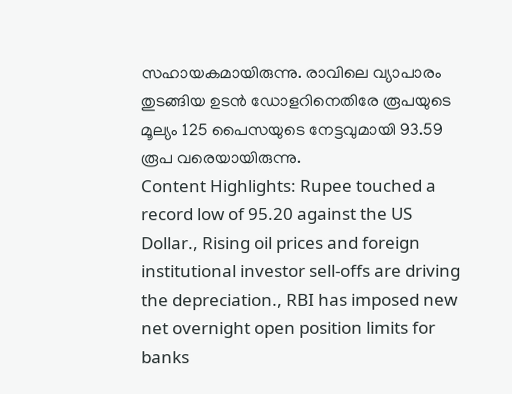സഹായകമായിരുന്നു. രാവിലെ വ്യാപാരം തുടങ്ങിയ ഉടൻ ഡോളറിനെതിരേ രൂപയുടെ മൂല്യം 125 പൈസയുടെ നേട്ടവുമായി 93.59 രൂപ വരെയായിരുന്നു.
Content Highlights: Rupee touched a record low of 95.20 against the US Dollar., Rising oil prices and foreign institutional investor sell-offs are driving the depreciation., RBI has imposed new net overnight open position limits for banks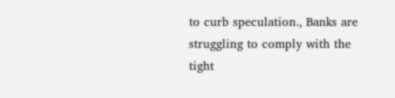to curb speculation., Banks are struggling to comply with the tight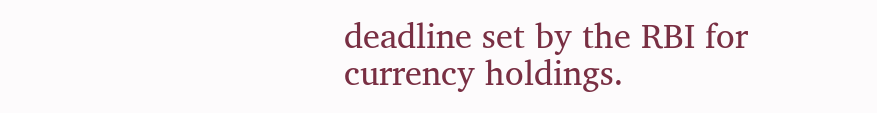deadline set by the RBI for currency holdings.